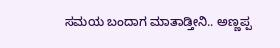ಸಮಯ ಬಂದಾಗ ಮಾತಾಡ್ತೀನಿ.. ಅಣ್ಣಪ್ಪ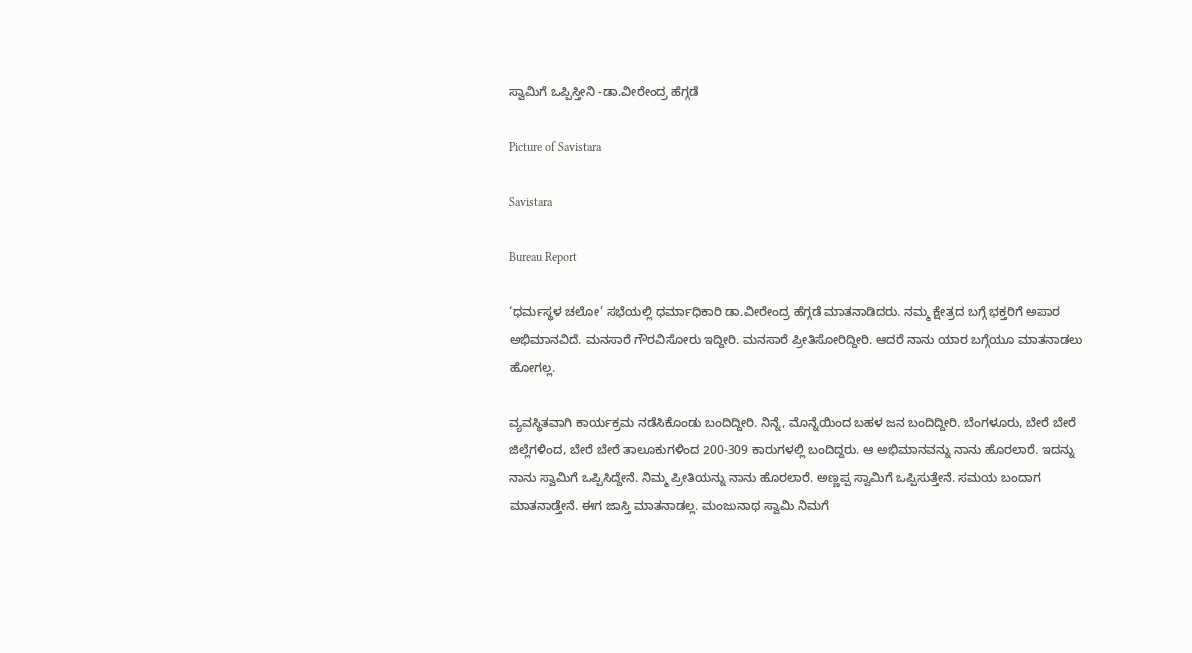ಸ್ವಾಮಿಗೆ ಒಪ್ಪಿಸ್ತೀನಿ -ಡಾ.ವೀರೇಂದ್ರ ಹೆಗ್ಗಡೆ

Picture of Savistara

Savistara

Bureau Report

‘ಧರ್ಮಸ್ಥಳ ಚಲೋ’ ಸಭೆಯಲ್ಲಿ ಧರ್ಮಾಧಿಕಾರಿ ಡಾ.ವೀರೇಂದ್ರ ಹೆಗ್ಗಡೆ ಮಾತನಾಡಿದರು. ನಮ್ಮ ಕ್ಷೇತ್ರದ ಬಗ್ಗೆ ಭಕ್ತರಿಗೆ ಅಪಾರ ಅಭಿಮಾನವಿದೆ. ಮನಸಾರೆ ಗೌರವಿಸೋರು ಇದ್ದೀರಿ. ಮನಸಾರೆ ಪ್ರೀತಿಸೋರಿದ್ದೀರಿ. ಆದರೆ ನಾನು ಯಾರ ಬಗ್ಗೆಯೂ ಮಾತನಾಡಲು ಹೋಗಲ್ಲ.

ವ್ಯವಸ್ಥಿತವಾಗಿ ಕಾರ್ಯಕ್ರಮ ನಡೆಸಿಕೊಂಡು ಬಂದಿದ್ದೀರಿ. ನಿನ್ನೆ, ಮೊನ್ನೆಯಿಂದ ಬಹಳ ಜನ ಬಂದಿದ್ದೀರಿ. ಬೆಂಗಳೂರು, ಬೇರೆ ಬೇರೆ ಜಿಲ್ಲೆಗಳಿಂದ, ಬೇರೆ ಬೇರೆ ತಾಲೂಕುಗಳಿಂದ 200-309 ಕಾರುಗಳಲ್ಲಿ ಬಂದಿದ್ದರು. ಆ ಅಭಿಮಾನವನ್ನು ನಾನು ಹೊರಲಾರೆ. ಇದನ್ನು ನಾನು ಸ್ವಾಮಿಗೆ ಒಪ್ಪಿಸಿದ್ದೇನೆ. ನಿಮ್ಮ ಪ್ರೀತಿಯನ್ನು ನಾನು ಹೊರಲಾರೆ. ಅಣ್ಣಪ್ಪ ಸ್ವಾಮಿಗೆ ಒಪ್ಪಿಸುತ್ತೇನೆ. ಸಮಯ ಬಂದಾಗ ಮಾತನಾಡ್ತೇನೆ. ಈಗ ಜಾಸ್ತಿ ಮಾತನಾಡಲ್ಲ. ಮಂಜುನಾಥ ಸ್ವಾಮಿ ನಿಮಗೆ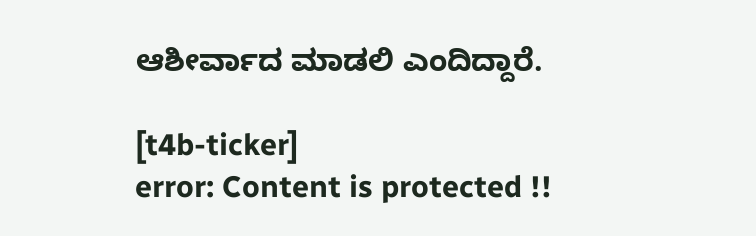ಆಶೀರ್ವಾದ ಮಾಡಲಿ ಎಂದಿದ್ದಾರೆ.

[t4b-ticker]
error: Content is protected !!